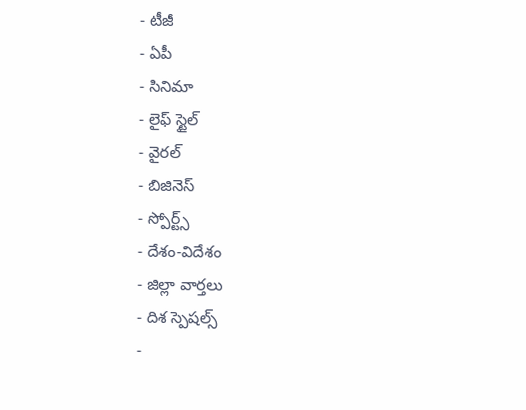- టీజీ
- ఏపీ
- సినిమా
- లైఫ్ స్టైల్
- వైరల్
- బిజినెస్
- స్పోర్ట్స్
- దేశం-విదేశం
- జిల్లా వార్తలు
- దిశ స్పెషల్స్
-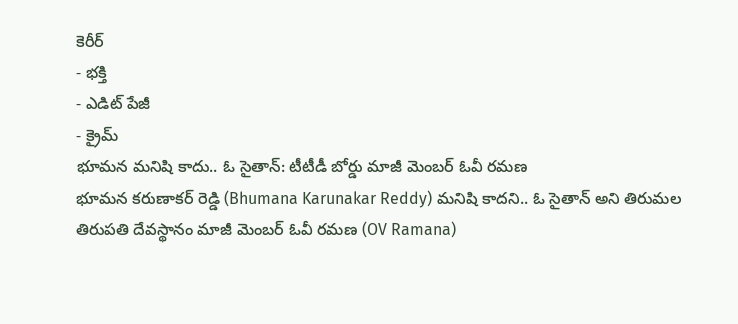కెరీర్
- భక్తి
- ఎడిట్ పేజీ
- క్రైమ్
భూమన మనిషి కాదు.. ఓ సైతాన్: టీటీడీ బోర్డు మాజీ మెంబర్ ఓవీ రమణ
భూమన కరుణాకర్ రెడ్డి (Bhumana Karunakar Reddy) మనిషి కాదని.. ఓ సైతాన్ అని తిరుమల తిరుపతి దేవస్థానం మాజీ మెంబర్ ఓవీ రమణ (OV Ramana)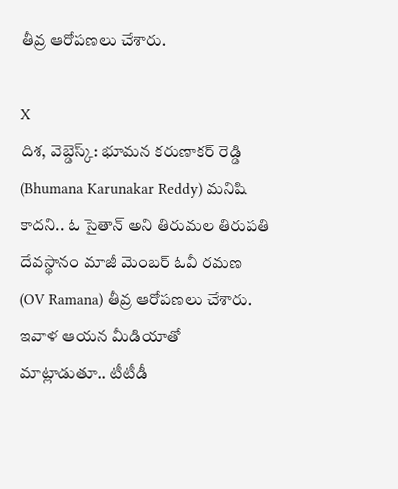తీవ్ర ఆరోపణలు చేశారు.

X
దిశ, వెబ్డెస్క్: భూమన కరుణాకర్ రెడ్డి (Bhumana Karunakar Reddy) మనిషి కాదని.. ఓ సైతాన్ అని తిరుమల తిరుపతి దేవస్థానం మాజీ మెంబర్ ఓవీ రమణ (OV Ramana) తీవ్ర ఆరోపణలు చేశారు. ఇవాళ ఆయన మీడియాతో మాట్లాడుతూ.. టీటీడీ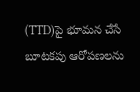(TTD)పై భూమన చేసే బూటకపు ఆరోపణలను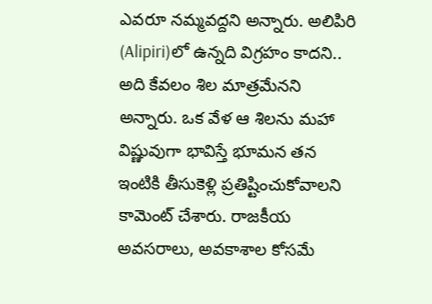ఎవరూ నమ్మవద్దని అన్నారు. అలిపిరి (Alipiri)లో ఉన్నది విగ్రహం కాదని.. అది కేవలం శిల మాత్రమేనని అన్నారు. ఒక వేళ ఆ శిలను మహా విష్ణువుగా భావిస్తే భూమన తన ఇంటికి తీసుకెళ్లి ప్రతిష్టించుకోవాలని కామెంట్ చేశారు. రాజకీయ అవసరాలు, అవకాశాల కోసమే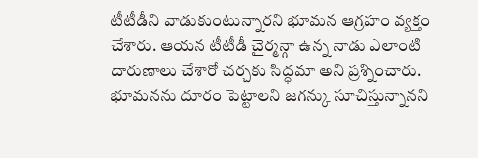టీటీడీని వాడుకుంటున్నారని భూమన ఆగ్రహం వ్యక్తం చేశారు. ఆయన టీటీడీ చైర్మన్గా ఉన్న నాడు ఎలాంటి దారుణాలు చేశారో చర్చకు సిద్ధమా అని ప్రశ్నించారు. భూమనను దూరం పెట్టాలని జగన్కు సూచిస్తున్నానని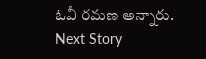ఓవీ రమణ అన్నారు.
Next Story